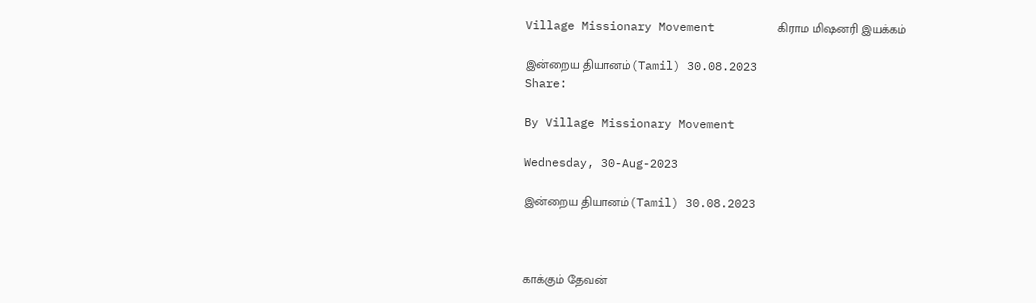Village Missionary Movement         கிராம மிஷனரி இயக்கம்

இன்றைய தியானம்(Tamil) 30.08.2023
Share:

By Village Missionary Movement

Wednesday, 30-Aug-2023

இன்றைய தியானம்(Tamil) 30.08.2023



காக்கும் தேவன்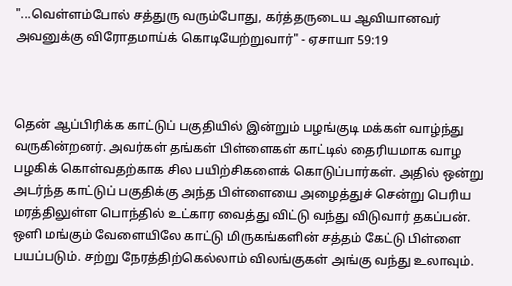"...வெள்ளம்போல் சத்துரு வரும்போது, கர்த்தருடைய ஆவியானவர் அவனுக்கு விரோதமாய்க் கொடியேற்றுவார்" - ஏசாயா 59:19



தென் ஆப்பிரிக்க காட்டுப் பகுதியில் இன்றும் பழங்குடி மக்கள் வாழ்ந்து வருகின்றனர். அவர்கள் தங்கள் பிள்ளைகள் காட்டில் தைரியமாக வாழ பழகிக் கொள்வதற்காக சில பயிற்சிகளைக் கொடுப்பார்கள். அதில் ஒன்று அடர்ந்த காட்டுப் பகுதிக்கு அந்த பிள்ளையை அழைத்துச் சென்று பெரிய மரத்திலுள்ள பொந்தில் உட்கார வைத்து விட்டு வந்து விடுவார் தகப்பன். ஒளி மங்கும் வேளையிலே காட்டு மிருகங்களின் சத்தம் கேட்டு பிள்ளை பயப்படும். சற்று நேரத்திற்கெல்லாம் விலங்குகள் அங்கு வந்து உலாவும்.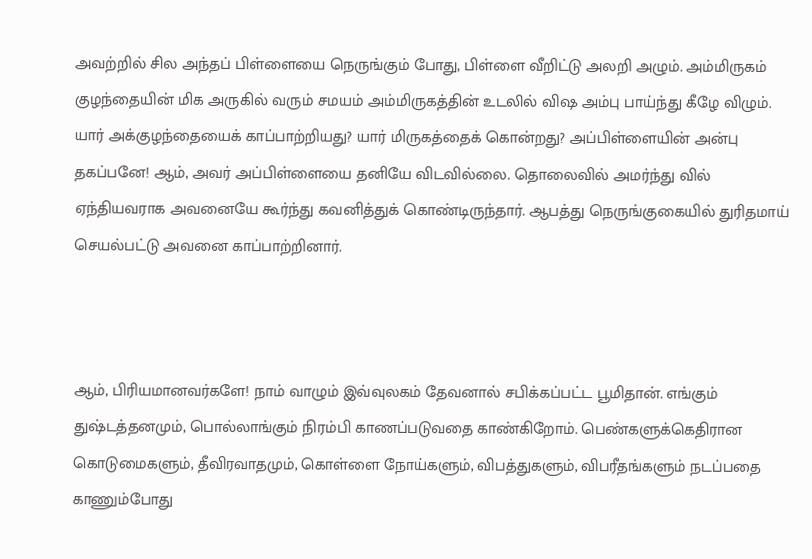அவற்றில் சில அந்தப் பிள்ளையை நெருங்கும் போது, பிள்ளை வீறிட்டு அலறி அழும். அம்மிருகம் குழந்தையின் மிக அருகில் வரும் சமயம் அம்மிருகத்தின் உடலில் விஷ அம்பு பாய்ந்து கீழே விழும். யார் அக்குழந்தையைக் காப்பாற்றியது? யார் மிருகத்தைக் கொன்றது? அப்பிள்ளையின் அன்பு தகப்பனே! ஆம், அவர் அப்பிள்ளையை தனியே விடவில்லை. தொலைவில் அமர்ந்து வில் ஏந்தியவராக அவனையே கூர்ந்து கவனித்துக் கொண்டிருந்தார். ஆபத்து நெருங்குகையில் துரிதமாய் செயல்பட்டு அவனை காப்பாற்றினார்.



ஆம், பிரியமானவர்களே! நாம் வாழும் இவ்வுலகம் தேவனால் சபிக்கப்பட்ட பூமிதான். எங்கும் துஷ்டத்தனமும், பொல்லாங்கும் நிரம்பி காணப்படுவதை காண்கிறோம். பெண்களுக்கெதிரான கொடுமைகளும், தீவிரவாதமும், கொள்ளை நோய்களும், விபத்துகளும், விபரீதங்களும் நடப்பதை காணும்போது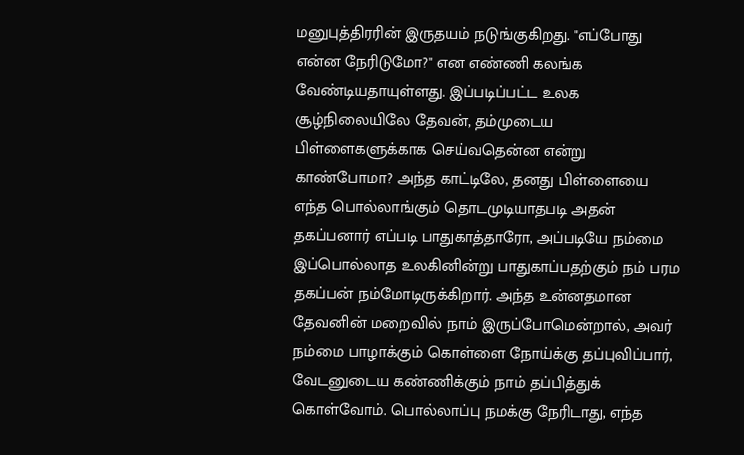மனுபுத்திரரின் இருதயம் நடுங்குகிறது. "எப்போது என்ன நேரிடுமோ?" என எண்ணி கலங்க வேண்டியதாயுள்ளது. இப்படிப்பட்ட உலக சூழ்நிலையிலே தேவன், தம்முடைய பிள்ளைகளுக்காக செய்வதென்ன என்று காண்போமா? அந்த காட்டிலே, தனது பிள்ளையை எந்த பொல்லாங்கும் தொடமுடியாதபடி அதன் தகப்பனார் எப்படி பாதுகாத்தாரோ, அப்படியே நம்மை இப்பொல்லாத உலகினின்று பாதுகாப்பதற்கும் நம் பரம தகப்பன் நம்மோடிருக்கிறார். அந்த உன்னதமான தேவனின் மறைவில் நாம் இருப்போமென்றால், அவர் நம்மை பாழாக்கும் கொள்ளை நோய்க்கு தப்புவிப்பார், வேடனுடைய கண்ணிக்கும் நாம் தப்பித்துக் கொள்வோம். பொல்லாப்பு நமக்கு நேரிடாது, எந்த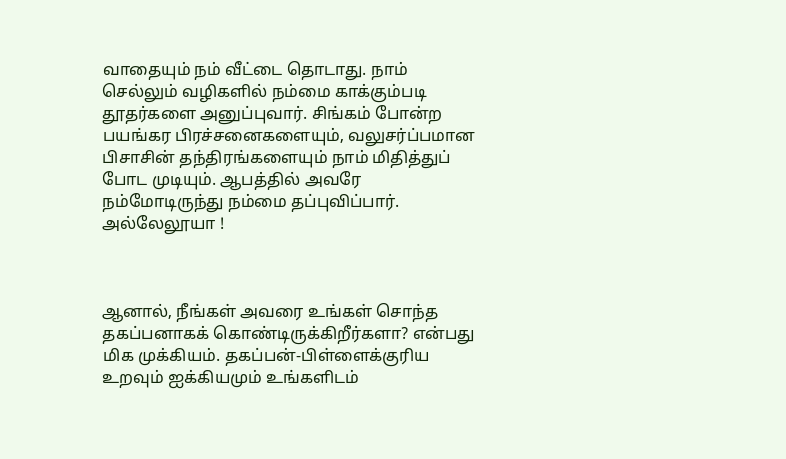வாதையும் நம் வீட்டை தொடாது. நாம் செல்லும் வழிகளில் நம்மை காக்கும்படி தூதர்களை அனுப்புவார். சிங்கம் போன்ற பயங்கர பிரச்சனைகளையும், வலுசர்ப்பமான பிசாசின் தந்திரங்களையும் நாம் மிதித்துப் போட முடியும். ஆபத்தில் அவரே நம்மோடிருந்து நம்மை தப்புவிப்பார். அல்லேலூயா !



ஆனால், நீங்கள் அவரை உங்கள் சொந்த தகப்பனாகக் கொண்டிருக்கிறீர்களா? என்பது மிக முக்கியம். தகப்பன்-பிள்ளைக்குரிய உறவும் ஐக்கியமும் உங்களிடம்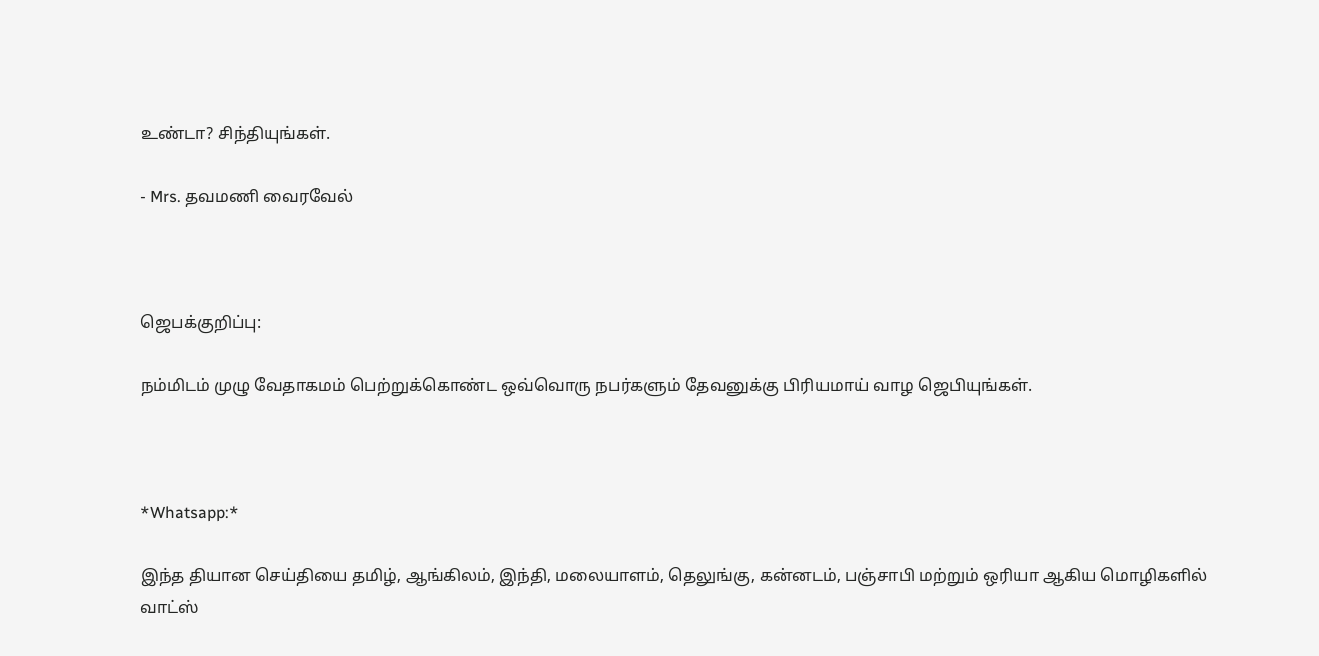உண்டா? சிந்தியுங்கள்.

- Mrs. தவமணி வைரவேல்



ஜெபக்குறிப்பு:

நம்மிடம் முழு வேதாகமம் பெற்றுக்கொண்ட ஒவ்வொரு நபர்களும் தேவனுக்கு பிரியமாய் வாழ ஜெபியுங்கள்.



*Whatsapp:*

இந்த தியான செய்தியை தமிழ், ஆங்கிலம், இந்தி, மலையாளம், தெலுங்கு, கன்னடம், பஞ்சாபி மற்றும் ஒரியா ஆகிய மொழிகளில் வாட்ஸ்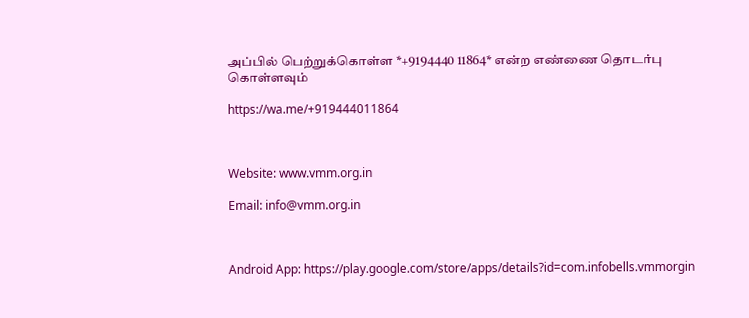அப்பில் பெற்றுக்கொள்ள *+9194440 11864* என்ற எண்ணை தொடர்பு கொள்ளவும்

https://wa.me/+919444011864



Website: www.vmm.org.in

Email: info@vmm.org.in



Android App: https://play.google.com/store/apps/details?id=com.infobells.vmmorgin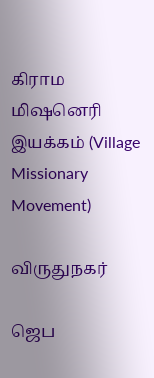கிராம மிஷனெரி இயக்கம் (Village Missionary Movement)

விருதுநகர்

ஜெப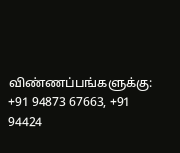விண்ணப்பங்களுக்கு: +91 94873 67663, +91 94424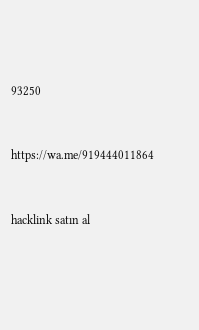93250



https://wa.me/919444011864



hacklink satın al